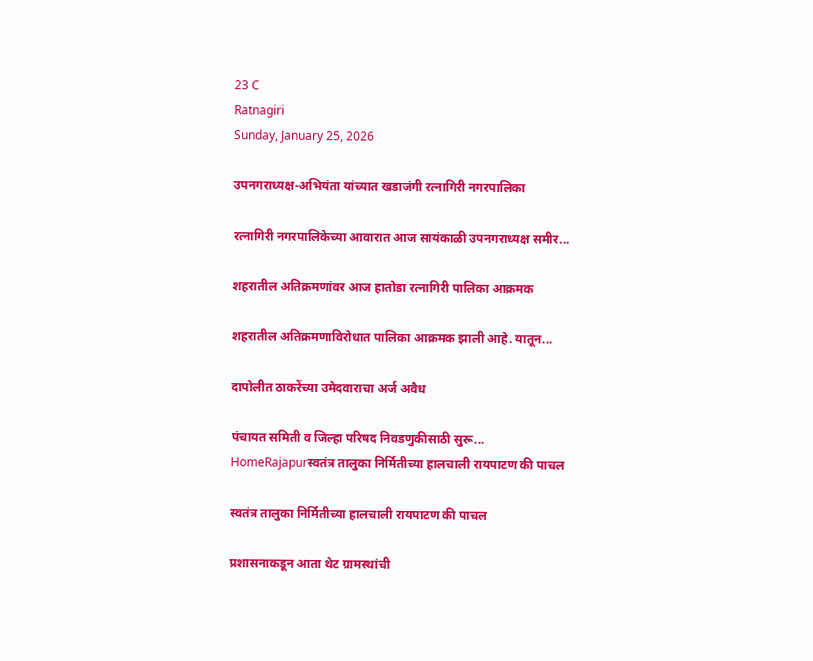23 C
Ratnagiri
Sunday, January 25, 2026

उपनगराध्यक्ष-अभियंता यांच्यात खडाजंगी रत्नागिरी नगरपालिका

रत्नागिरी नगरपालिकेच्या आवारात आज सायंकाळी उपनगराध्यक्ष समीर...

शहरातील अतिक्रमणांवर आज हातोडा रत्नागिरी पालिका आक्रमक

शहरातील अतिक्रमणाविरोधात पालिका आक्रमक झाली आहे. यातून...

दापोलीत ठाकरेंच्या उमेदवाराचा अर्ज अवैध

पंचायत समिती व जिल्हा परिषद निवडणुकीसाठी सुरू...
HomeRajapurस्वतंत्र तालुका निर्मितीच्या हालचाली रायपाटण की पाचल

स्वतंत्र तालुका निर्मितीच्या हालचाली रायपाटण की पाचल

प्रशासनाकडून आता थेट ग्रामस्थांची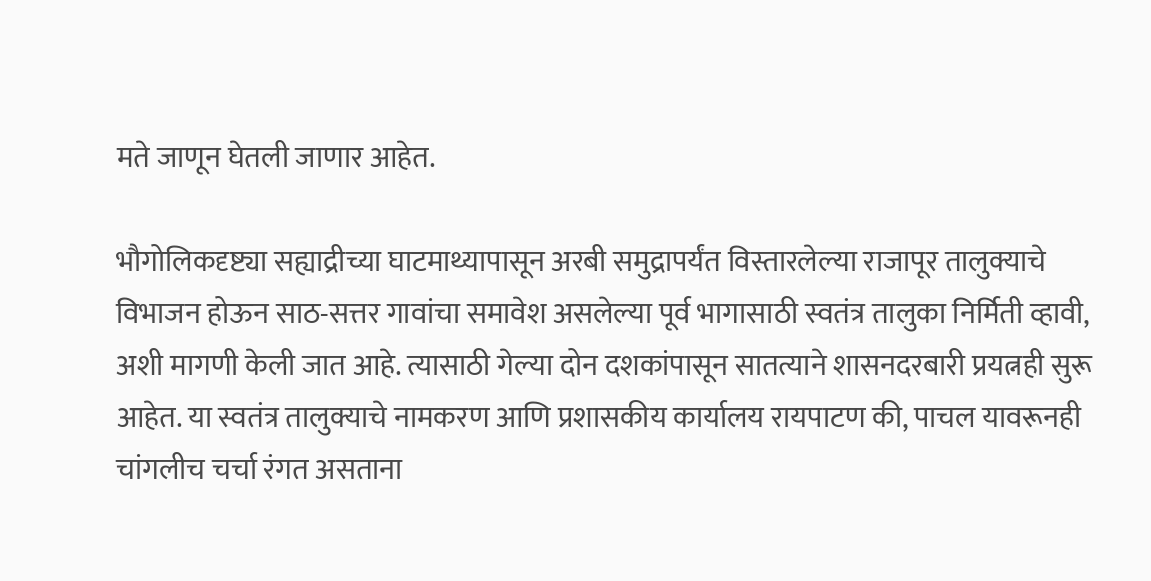मते जाणून घेतली जाणार आहेत.

भौगोलिकदृष्ट्या सह्याद्रीच्या घाटमाथ्यापासून अरबी समुद्रापर्यंत विस्तारलेल्या राजापूर तालुक्याचे विभाजन होऊन साठ-सत्तर गावांचा समावेश असलेल्या पूर्व भागासाठी स्वतंत्र तालुका निर्मिती व्हावी, अशी मागणी केली जात आहे. त्यासाठी गेल्या दोन दशकांपासून सातत्याने शासनदरबारी प्रयत्नही सुरू आहेत. या स्वतंत्र तालुक्याचे नामकरण आणि प्रशासकीय कार्यालय रायपाटण की, पाचल यावरूनही चांगलीच चर्चा रंगत असताना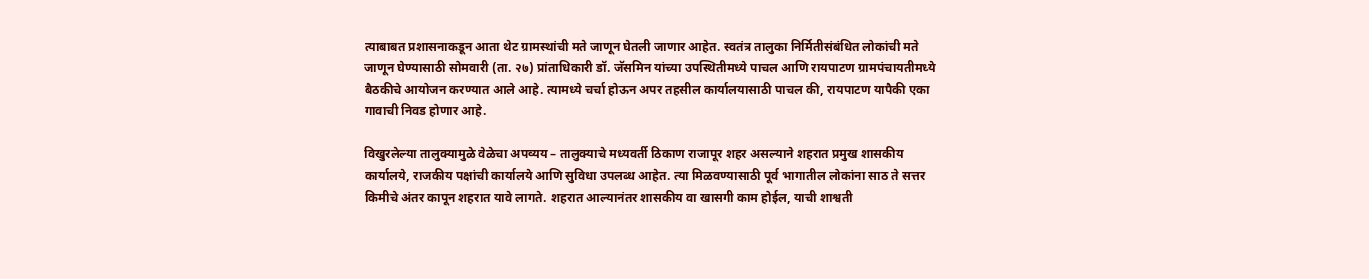त्याबाबत प्रशासनाकडून आता थेट ग्रामस्थांची मते जाणून घेतली जाणार आहेत. स्वतंत्र तालुका निर्मितीसंबंधित लोकांची मते जाणून घेण्यासाठी सोमवारी (ता. २७) प्रांताधिकारी डॉ. जॅसमिन यांच्या उपस्थितीमध्ये पाचल आणि रायपाटण ग्रामपंचायतीमध्ये बैठकीचे आयोजन करण्यात आले आहे. त्यामध्ये चर्चा होऊन अपर तहसील कार्यालयासाठी पाचल की, रायपाटण यापैकी एका गावाची निवड होणार आहे.

विखुरलेल्या तालुक्यामुळे वेळेचा अपव्यय – तालुक्याचे मध्यवर्ती ठिकाण राजापूर शहर असल्याने शहरात प्रमुख शासकीय कार्यालये, राजकीय पक्षांची कार्यालये आणि सुविधा उपलब्ध आहेत. त्या मिळवण्यासाठी पूर्व भागातील लोकांना साठ ते सत्तर किमीचे अंतर कापून शहरात यावे लागते. शहरात आल्यानंतर शासकीय वा खासगी काम होईल, याची शाश्वती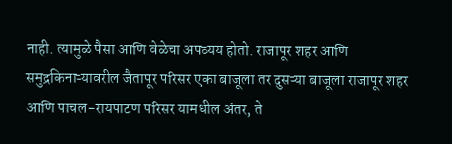नाही. त्यामुळे पैसा आणि वेळेचा अपव्यय होतो. राजापूर शहर आणि समुद्रकिनाऱ्यावरील जैतापूर परिसर एका बाजूला तर दुसऱ्या बाजूला राजापूर शहर आणि पाचल-रायपाटण परिसर यामधील अंतर, ते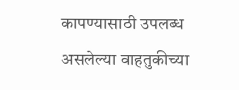कापण्यासाठी उपलब्ध असलेल्या वाहतुकीच्या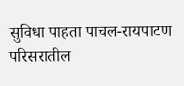सुविधा पाहता पाचल-रायपाटण परिसरातील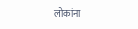लोकांना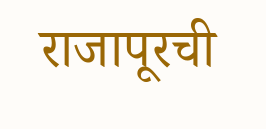राजापूरची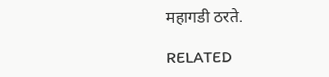महागडी ठरते.

RELATED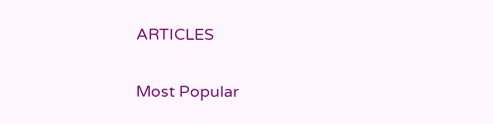ARTICLES

Most Popular